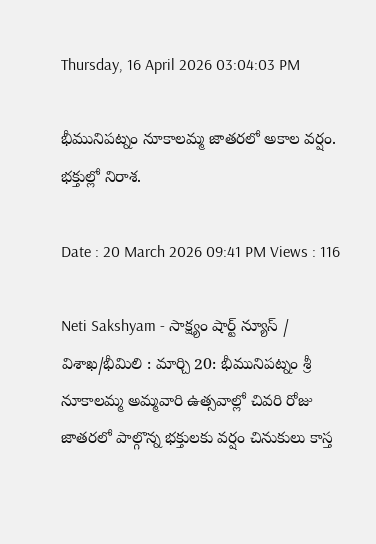Thursday, 16 April 2026 03:04:03 PM

భీమునిపట్నం నూకాలమ్మ జాతరలో అకాల వర్షం. భక్తుల్లో నిరాశ.

Date : 20 March 2026 09:41 PM Views : 116

Neti Sakshyam - సాక్ష్యం షార్ట్ న్యూస్ / విశాఖ/భీమిలి : మార్చి 20: భీమునిపట్నం శ్రీ నూకాలమ్మ అమ్మవారి ఉత్సవాల్లో చివరి రోజు జాతరలో పాల్గొన్న భక్తులకు వర్షం చినుకులు కాస్త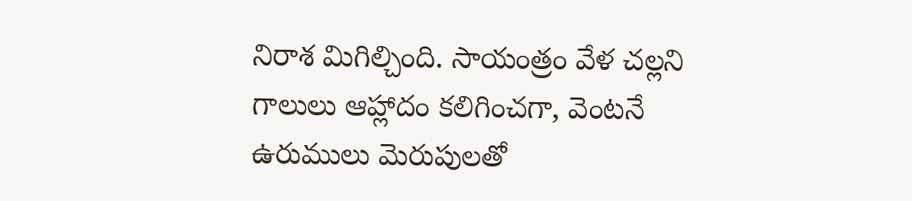నిరాశ మిగిల్చింది. సాయంత్రం వేళ చల్లని గాలులు ఆహ్లాదం కలిగించగా, వెంటనే ఉరుములు మెరుపులతో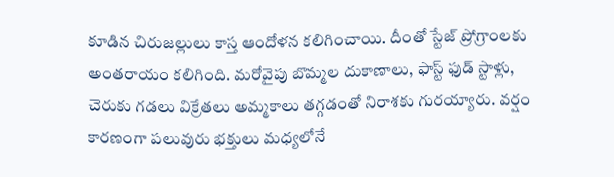కూడిన చిరుజల్లులు కాస్త ఆందోళన కలిగించాయి. దీంతో స్టేజ్ ప్రోగ్రాంలకు అంతరాయం కలిగింది. మరోవైపు బొమ్మల దుకాణాలు, ఫాస్ట్ ఫుడ్ స్టాళ్లు, చెరుకు గడలు విక్రేతలు అమ్మకాలు తగ్గడంతో నిరాశకు గురయ్యారు. వర్షం కారణంగా పలువురు భక్తులు మధ్యలోనే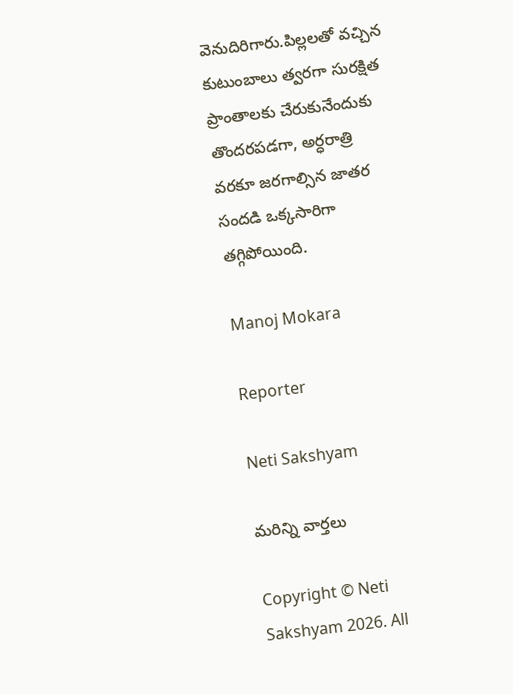వెనుదిరిగారు.పిల్లలతో వచ్చిన కుటుంబాలు త్వరగా సురక్షిత ప్రాంతాలకు చేరుకునేందుకు తొందరపడగా, అర్ధరాత్రి వరకూ జరగాల్సిన జాతర సందడి ఒక్కసారిగా తగ్గిపోయింది.

Manoj Mokara

Reporter

Neti Sakshyam

మరిన్ని వార్తలు

Copyright © Neti Sakshyam 2026. All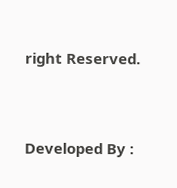right Reserved.



Developed By :